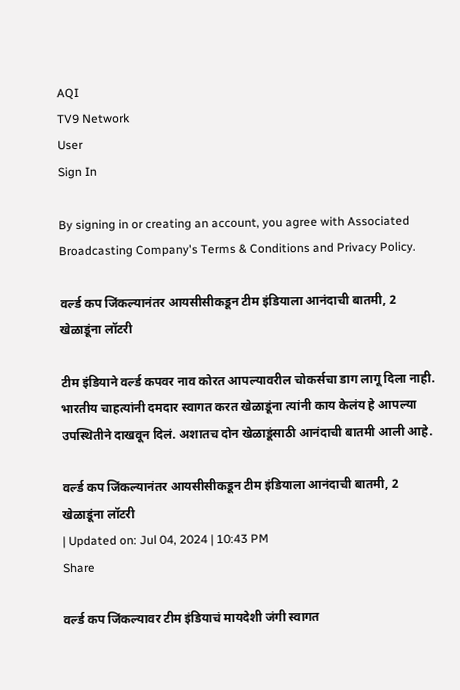AQI
TV9 Network
User
Sign In

By signing in or creating an account, you agree with Associated Broadcasting Company's Terms & Conditions and Privacy Policy.

वर्ल्ड कप जिंकल्यानंतर आयसीसीकडून टीम इंडियाला आनंदाची बातमी, 2 खेळाडूंना लॉटरी

टीम इंडियाने वर्ल्ड कपवर नाव कोरत आपल्यावरील चोकर्सचा डाग लागू दिला नाही. भारतीय चाहत्यांनी दमदार स्वागत करत खेळाडूंना त्यांनी काय केलंय हे आपल्या उपस्थितीने दाखवून दिलं. अशातच दोन खेळाडूंसाठी आनंदाची बातमी आली आहे.

वर्ल्ड कप जिंकल्यानंतर आयसीसीकडून टीम इंडियाला आनंदाची बातमी, 2 खेळाडूंना लॉटरी
| Updated on: Jul 04, 2024 | 10:43 PM
Share

वर्ल्ड कप जिंकल्यावर टीम इंडियाचं मायदेशी जंगी स्वागत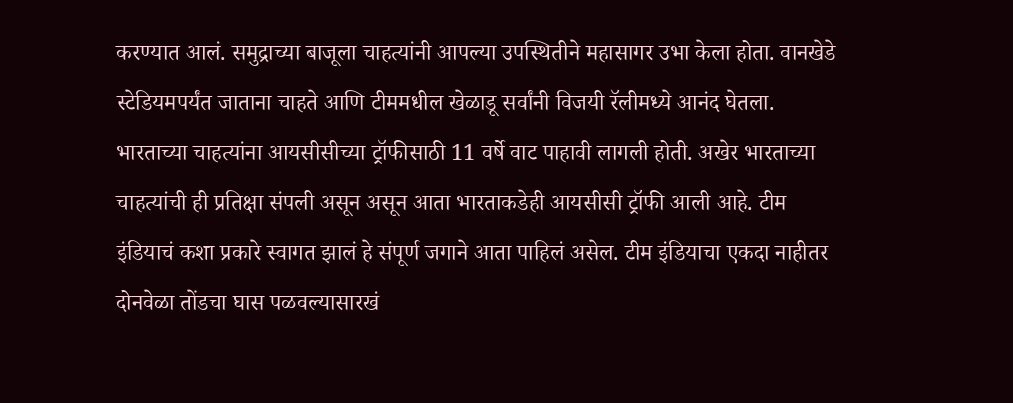करण्यात आलं. समुद्राच्या बाजूला चाहत्यांनी आपल्या उपस्थितीने महासागर उभा केला होता. वानखेडे स्टेडियमपर्यंत जाताना चाहते आणि टीममधील खेळाडू सर्वांनी विजयी रॅलीमध्ये आनंद घेतला. भारताच्या चाहत्यांना आयसीसीच्या ट्रॉफीसाठी 11 वर्षे वाट पाहावी लागली होती. अखेर भारताच्या चाहत्यांची ही प्रतिक्षा संपली असून असून आता भारताकडेही आयसीसी ट्रॉफी आली आहे. टीम इंडियाचं कशा प्रकारे स्वागत झालं हे संपूर्ण जगाने आता पाहिलं असेल. टीम इंडियाचा एकदा नाहीतर दोनवेळा तोंडचा घास पळवल्यासारखं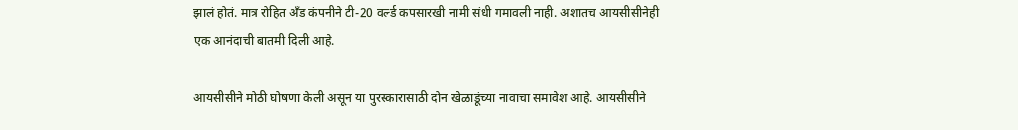झालं होतं. मात्र रोहित अँड कंपनीने टी-20 वर्ल्ड कपसारखी नामी संधी गमावली नाही. अशातच आयसीसीनेही एक आनंदाची बातमी दिली आहे.

आयसीसीने मोठी घोषणा केली असून या पुरस्कारासाठी दोन खेळाडूंच्या नावाचा समावेश आहे. आयसीसीने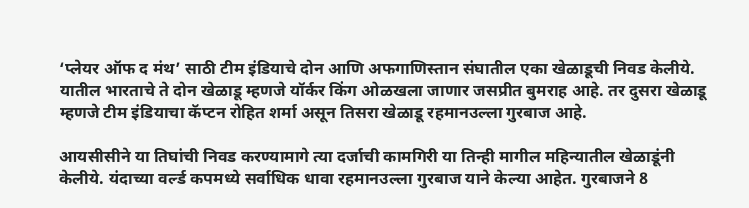‘प्लेयर ऑफ द मंथ’ साठी टीम इंडियाचे दोन आणि अफगाणिस्तान संघातील एका खेळाडूची निवड केलीये. यातील भारताचे ते दोन खेळाडू म्हणजे यॉर्कर किंग ओळखला जाणार जसप्रीत बुमराह आहे. तर दुसरा खेळाडू म्हणजे टीम इंडियाचा कॅप्टन रोहित शर्मा असून तिसरा खेळाडू रहमानउल्ला गुरबाज आहे.

आयसीसीने या तिघांची निवड करण्यामागे त्या दर्जाची कामगिरी या तिन्ही मागील महिन्यातील खेळाडूंनी केलीये. यंदाच्या वर्ल्ड कपमध्ये सर्वाधिक धावा रहमानउल्ला गुरबाज याने केल्या आहेत. गुरबाजने 8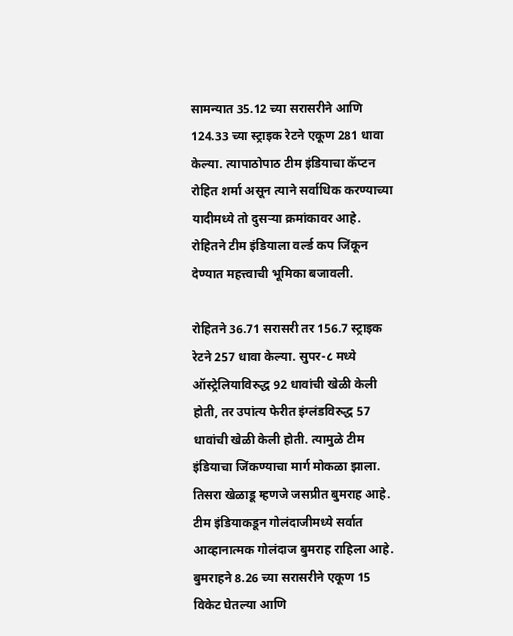सामन्यात 35.12 च्या सरासरीने आणि 124.33 च्या स्ट्राइक रेटने एकूण 281 धावा केल्या. त्यापाठोपाठ टीम इंडियाचा कॅप्टन रोहित शर्मा असून त्याने सर्वाधिक करण्याच्या यादीमध्ये तो दुसऱ्या क्रमांकावर आहे.  रोहितने टीम इंडियाला वर्ल्ड कप जिंकून देण्यात महत्त्वाची भूमिका बजावली.

रोहितने 36.71 सरासरी तर 156.7 स्ट्राइक रेटने 257 धावा केल्या. सुपर-८ मध्ये ऑस्ट्रेलियाविरुद्ध 92 धावांची खेळी केली होती, तर उपांत्य फेरीत इंग्लंडविरुद्ध 57 धावांची खेळी केली होती. त्यामुळे टीम इंडियाचा जिंकण्याचा मार्ग मोकळा झाला. तिसरा खेळाडू म्हणजे जसप्रीत बुमराह आहे. टीम इंडियाकडून गोलंदाजीमध्ये सर्वात आव्हानात्मक गोलंदाज बुमराह राहिला आहे. बुमराहने 8.26 च्या सरासरीने एकूण 15 विकेट घेतल्या आणि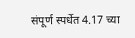संपूर्ण स्पर्धेत 4.17 च्या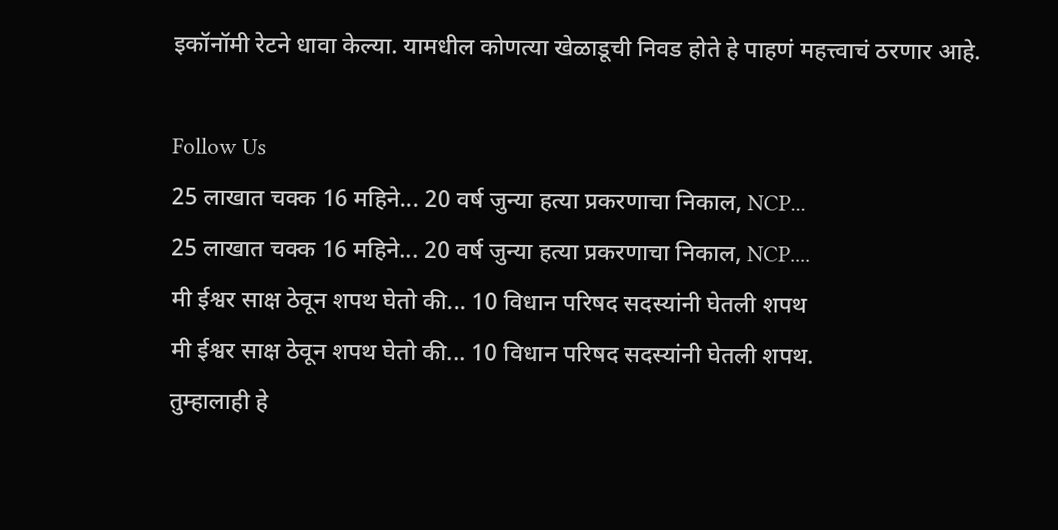इकॉनॉमी रेटने धावा केल्या. यामधील कोणत्या खेळाडूची निवड होते हे पाहणं महत्त्वाचं ठरणार आहे.

Follow Us
25 लाखात चक्क 16 महिने... 20 वर्ष जुन्या हत्या प्रकरणाचा निकाल, NCP...
25 लाखात चक्क 16 महिने... 20 वर्ष जुन्या हत्या प्रकरणाचा निकाल, NCP....
मी ईश्वर साक्ष ठेवून शपथ घेतो की... 10 विधान परिषद सदस्यांनी घेतली शपथ
मी ईश्वर साक्ष ठेवून शपथ घेतो की... 10 विधान परिषद सदस्यांनी घेतली शपथ.
तुम्हालाही हे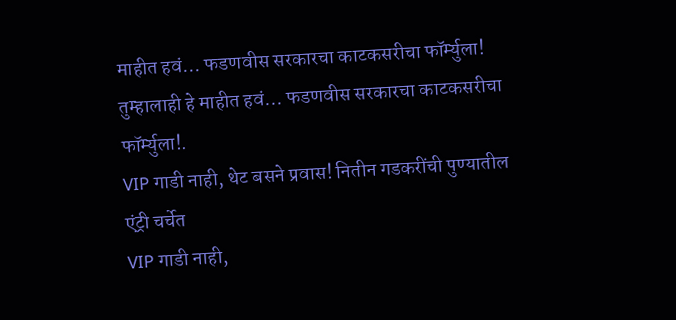माहीत हवं... फडणवीस सरकारचा काटकसरीचा फॉर्म्युला!
तुम्हालाही हे माहीत हवं... फडणवीस सरकारचा काटकसरीचा फॉर्म्युला!.
VIP गाडी नाही, थेट बसने प्रवास! नितीन गडकरींची पुण्यातील एंट्री चर्चेत
VIP गाडी नाही,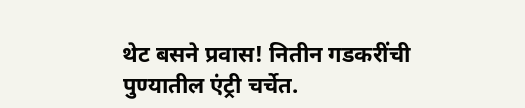थेट बसने प्रवास! नितीन गडकरींची पुण्यातील एंट्री चर्चेत.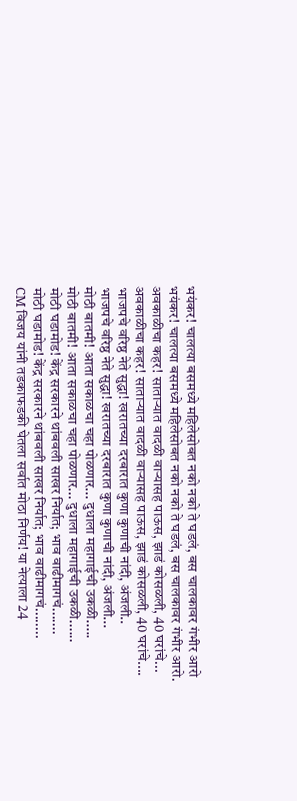भयंकर! चालत्या बसमध्ये महिलेसोबत नको नको ते घडलं, बस चालकावर गंभीर आरो
भयंकर! चालत्या बसमध्ये महिलेसोबत नको नको ते घडलं, बस चालकावर गंभीर आरो.
अवकाळीचा कहर! साताऱ्यात वादळी वाऱ्यासह पाऊस, झाडं कोसळली, 40 घरांचे...
अवकाळीचा कहर! साताऱ्यात वादळी वाऱ्यासह पाऊस, झाडं कोसळली, 40 घरांचे....
भाजपचे वरिष्ठ नेते सुद्धा! खरातच्या दरबारात कुणा कुणाची नांदी, अंजली..
भाजपचे वरिष्ठ नेते सुद्धा! खरातच्या दरबारात कुणा कुणाची नांदी, अंजली...
मोठी बातमी! आता सकाळचा चहा पोळणार... दुधाला महागाईची उकळी.....
मोठी बातमी! आता सकाळचा चहा पोळणार... दुधाला महागाईची उकळी......
मोठी घडामोड! केंद्र सरकारने थांबवली साखर निर्यात; भाव वाढीमागचं.......
मोठी घडामोड! केंद्र सरकारने थांबवली साखर निर्यात; भाव वाढीमागचं........
CM विजय यांनी तडकाफडकी घेतला सर्वात मोठा निर्णय! या नेत्याला 24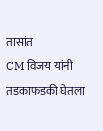तासांत
CM विजय यांनी तडकाफडकी घेतला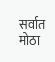सर्वात मोठा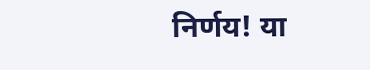निर्णय! या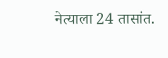नेत्याला 24 तासांत.